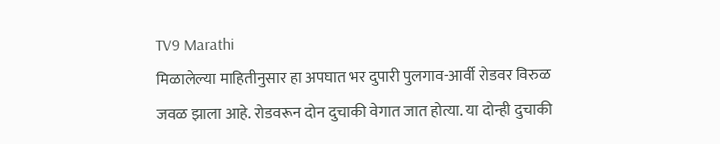TV9 Marathi
मिळालेल्या माहितीनुसार हा अपघात भर दुपारी पुलगाव-आर्वी रोडवर विरुळ जवळ झाला आहे. रोडवरून दोन दुचाकी वेगात जात होत्या. या दोन्ही दुचाकी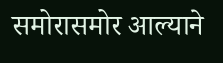समोरासमोर आल्याने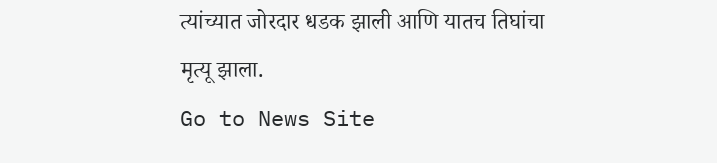त्यांच्यात जोरदार धडक झाली आणि यातच तिघांचा मृत्यू झाला.
Go to News Site